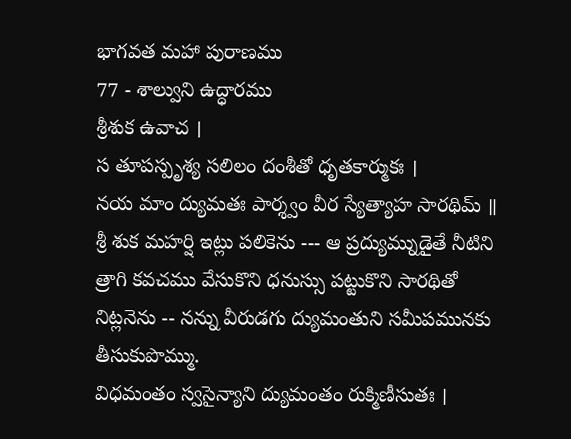భాగవత మహా పురాణము
77 - శాల్వుని ఉద్ధారము
శ్రీశుక ఉవాచ ।
స తూపస్పృశ్య సలిలం దంశీతో ధృతకార్ముకః ।
నయ మాం ద్యుమతః పార్శ్వం వీర స్యేత్యాహ సారథిమ్ ॥
శ్రీ శుక మహర్షి ఇట్లు పలికెను --- ఆ ప్రద్యుమ్నుడైతే నీటిని త్రాగి కవచము వేసుకొని ధనుస్సు పట్టుకొని సారథితో నిట్లనెను -- నన్ను వీరుడగు ద్యుమంతుని సమీపమునకు తీసుకుపొమ్ము.
విధమంతం స్వసైన్యాని ద్యుమంతం రుక్మిణీసుతః ।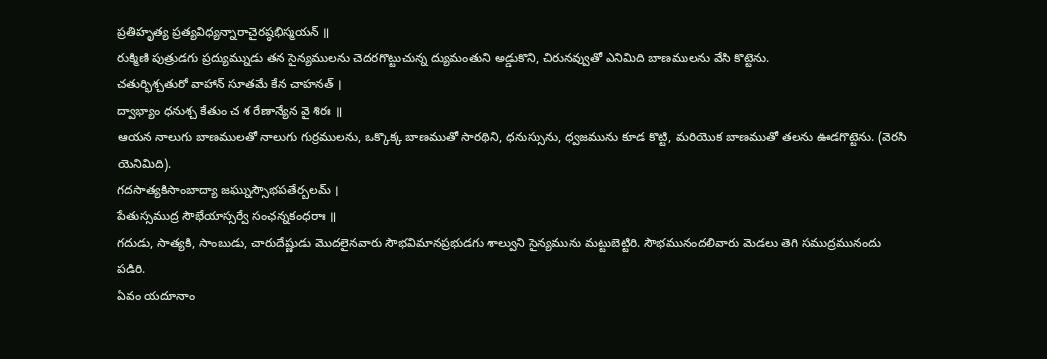ప్రతిహృత్య ప్రత్యవిధ్యన్నారాచైరష్ఠభిస్మయన్ ॥
రుక్మిణి పుత్రుడగు ప్రద్యుమ్నుడు తన సైన్యములను చెదరగొట్టుచున్న ద్యుమంతుని అడ్డుకొని, చిరునవ్వుతో ఎనిమిది బాణములను వేసి కొట్టెను.
చతుర్భిశ్చతురో వాహాన్ సూతమే కేన చాహనత్ ।
ద్వాభ్యాం ధనుశ్చ కేతుం చ శ రేణాన్యేన వై శిరః ॥
ఆయన నాలుగు బాణములతో నాలుగు గుర్రములను, ఒక్కొక్క బాణముతో సారథిని, ధనుస్సును, ధ్వజమును కూడ కొట్టి, మరియొక బాణముతో తలను ఊడగొట్టెను. (వెరసి యెనిమిది).
గదసాత్యకిసాంబాద్యా జఘ్నుస్సౌభపతేర్బలమ్ ।
పేతుస్సముద్ర సౌభేయాస్సర్వే సంఛన్నకంధరాః ॥
గదుడు, సాత్యకి, సాంబుడు, చారుదేష్ణుడు మొదలైనవారు సౌభవిమానప్రభుడగు శాల్వుని సైన్యమును మట్టుబెట్టిరి. సౌభమునందలివారు మెడలు తెగి సముద్రమునందు పడిరి.
ఏవం యదూనాం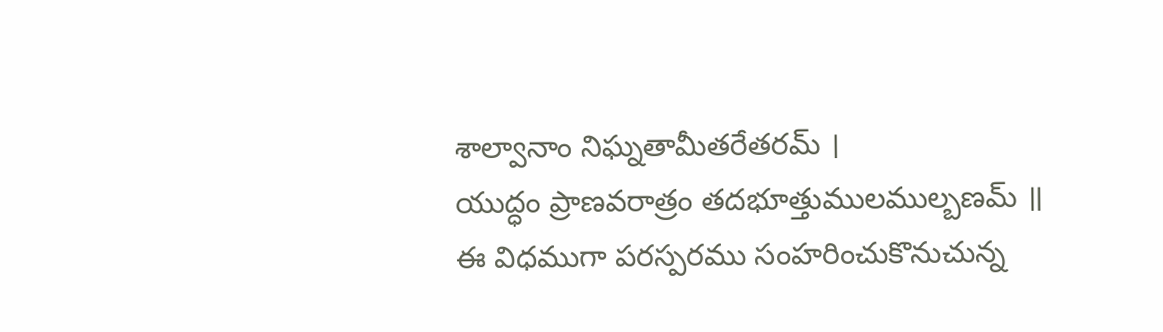శాల్వానాం నిఘ్నతామీతరేతరమ్ ।
యుద్ధం ప్రాణవరాత్రం తదభూత్తుములముల్బణమ్ ॥
ఈ విధముగా పరస్పరము సంహరించుకొనుచున్న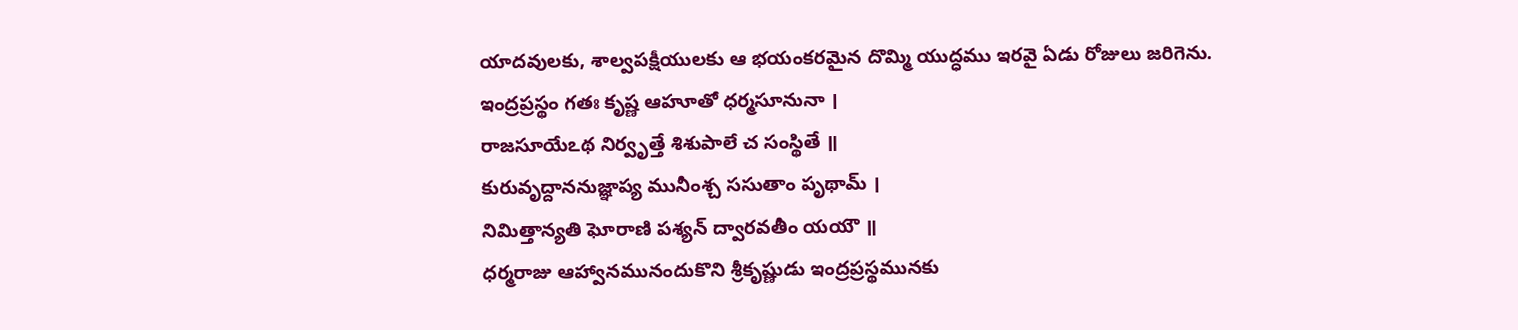యాదవులకు, శాల్వపక్షీయులకు ఆ భయంకరమైన దొమ్మి యుద్ధము ఇరవై ఏడు రోజులు జరిగెను.
ఇంద్రప్రస్థం గతః కృష్ణ ఆహూతో ధర్మసూనునా ।
రాజసూయేఽథ నిర్వృత్తే శిశుపాలే చ సంస్థితే ॥
కురువృద్దాననుజ్ఞాప్య మునీంశ్చ ససుతాం పృథామ్ ।
నిమిత్తాన్యతి ఘోరాణి పశ్యన్ ద్వారవతీం యయౌ ॥
ధర్మరాజు ఆహ్వానమునందుకొని శ్రీకృష్ణుడు ఇంద్రప్రస్థమునకు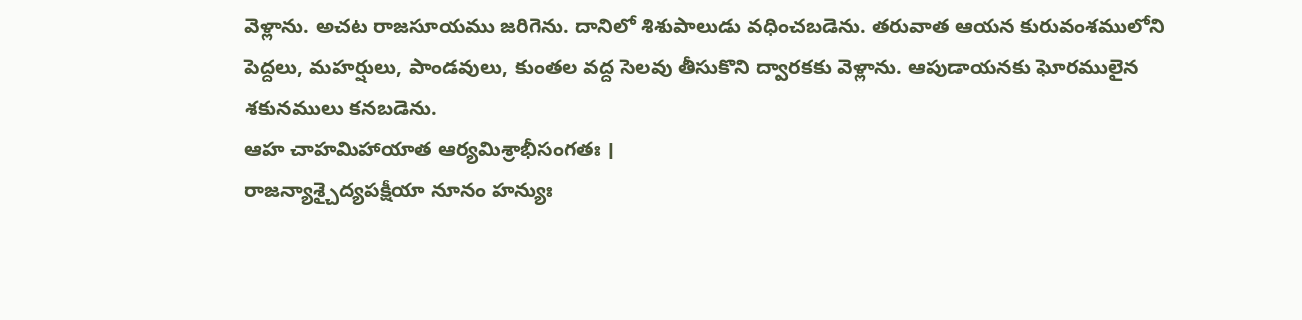వెళ్లాను. అచట రాజసూయము జరిగెను. దానిలో శిశుపాలుడు వధించబడెను. తరువాత ఆయన కురువంశములోని పెద్దలు, మహర్షులు, పాండవులు, కుంతల వద్ద సెలవు తీసుకొని ద్వారకకు వెళ్లాను. ఆపుడాయనకు ఘోరములైన శకునములు కనబడెను.
ఆహ చాహమిహాయాత ఆర్యమిశ్రాభీసంగతః ।
రాజన్యాశ్చైద్యపక్షీయా నూనం హన్యుః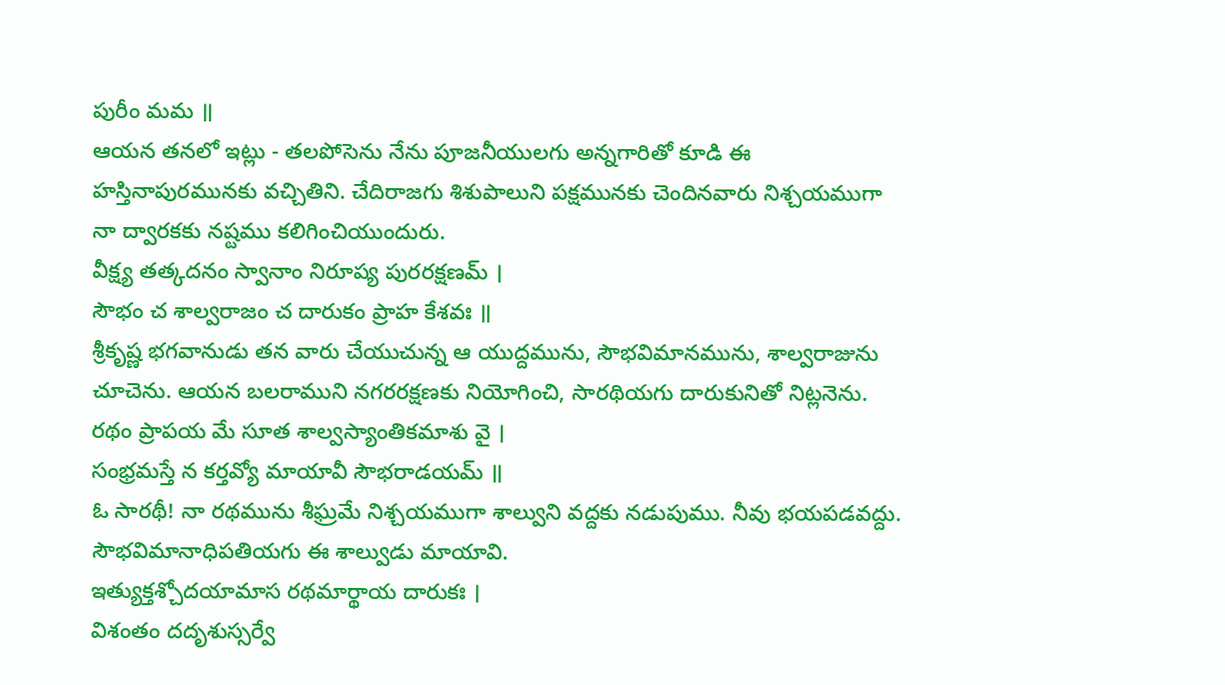పురీం మమ ॥
ఆయన తనలో ఇట్లు - తలపోసెను నేను పూజనీయులగు అన్నగారితో కూడి ఈ హస్తినాపురమునకు వచ్చితిని. చేదిరాజగు శిశుపాలుని పక్షమునకు చెందినవారు నిశ్చయముగా నా ద్వారకకు నష్టము కలిగించియుందురు.
వీక్ష్య తత్కదనం స్వానాం నిరూప్య పురరక్షణమ్ ।
సౌభం చ శాల్వరాజం చ దారుకం ప్రాహ కేశవః ॥
శ్రీకృష్ణ భగవానుడు తన వారు చేయుచున్న ఆ యుద్దమును, సౌభవిమానమును, శాల్వరాజును చూచెను. ఆయన బలరాముని నగరరక్షణకు నియోగించి, సారథియగు దారుకునితో నిట్లనెను.
రథం ప్రాపయ మే సూత శాల్వస్యాంతికమాశు వై ।
సంభ్రమస్తే న కర్తవ్యో మాయావీ సౌభరాడయమ్ ॥
ఓ సారథీ! నా రథమును శీఘ్రమే నిశ్చయముగా శాల్వుని వద్దకు నడుపుము. నీవు భయపడవద్దు. సౌభవిమానాధిపతియగు ఈ శాల్వుడు మాయావి.
ఇత్యుక్తశ్చోదయామాస రథమార్థాయ దారుకః ।
విశంతం దదృశుస్సర్వే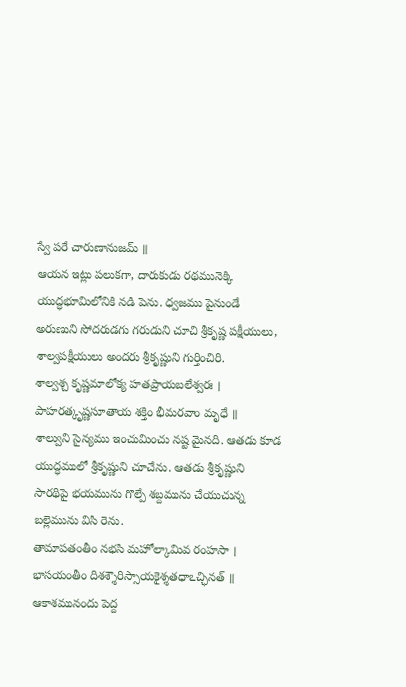స్వే పరే చారుణానుజమ్ ॥
ఆయన ఇట్లు పలుకగా, దారుకుడు రథమునెక్కి యుద్ధభూమిలోనికి నడి పెను. ధ్వజము పైనుండే అరుణుని సోదరుడగు గరుడుని చూచి శ్రీకృష్ణ పక్షీయులు, శాల్వపక్షీయులు అందరు శ్రీకృష్ణుని గుర్తించిరి.
శాల్వశ్చ కృష్ణమాలోక్య హతప్రాయబలేశ్వరః ।
పాహరత్కృష్ణసూతాయ శక్తిం భీమరవాం మృధే ॥
శాల్వుని సైన్యము ఇంచుమించు నష్ట మైనది. ఆతడు కూడ యుద్ధములో శ్రీకృష్ణుని చూచేను. ఆతడు శ్రీకృష్ణుని సారథిపై భయమును గొల్పే శబ్దమును చేయుచున్న బల్లెమును విసి రెను.
తామాపతంతీం నభసి మహోల్కామివ రంహసా ।
భాసయంతీం దిశశ్శౌరిస్సాయకైశ్శతధాఽచ్ఛినత్ ॥
ఆకాశమునందు పెద్ద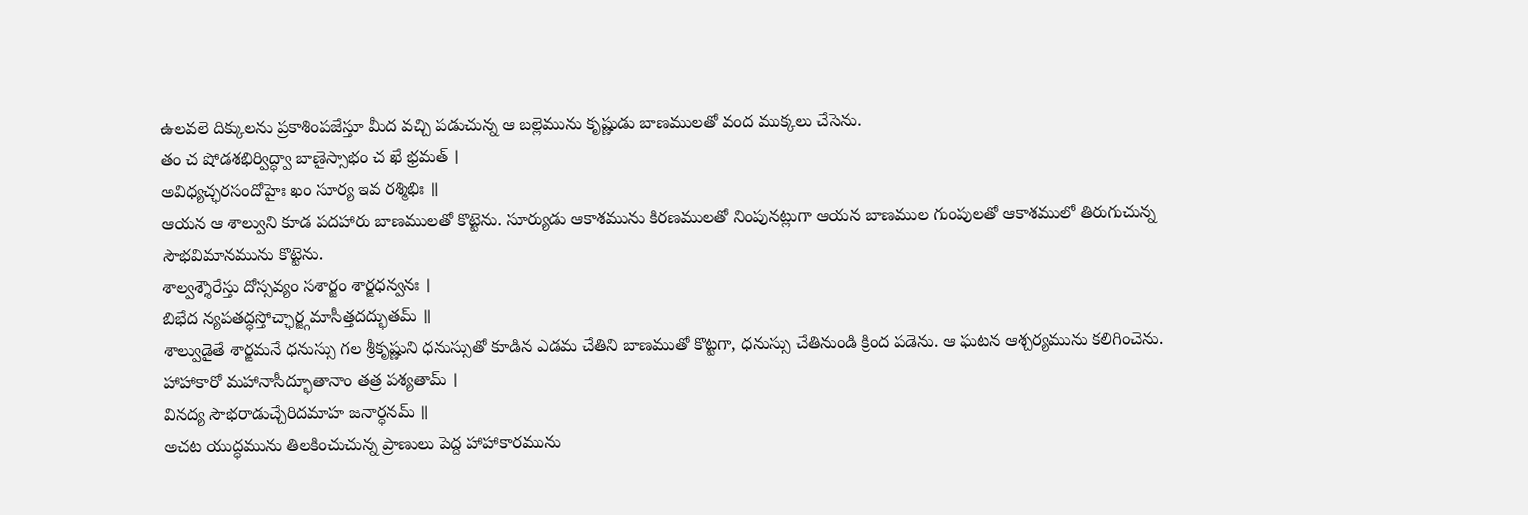ఉలవలె దిక్కులను ప్రకాశింపజేస్తూ మీద వచ్చి పడుచున్న ఆ బల్లెమును కృష్ణుడు బాణములతో వంద ముక్కలు చేసెను.
తం చ షోడశభిర్విద్ధ్వా బాణైస్సాభం చ ఖే భ్రమత్ ।
అవిధ్యచ్ఛరసందోహైః ఖం సూర్య ఇవ రశ్మిభిః ॥
ఆయన ఆ శాల్వుని కూడ పదహారు బాణములతో కొట్టెను. సూర్యుడు ఆకాశమును కిరణములతో నింపునట్లుగా ఆయన బాణముల గుంపులతో ఆకాశములో తిరుగుచున్న సౌభవిమానమును కొట్టెను.
శాల్వశ్శౌరేస్తు దోస్సవ్యం సశార్జం శార్ఙధన్వనః ।
బిభేద న్యపతద్ధస్తోచ్ఛార్జ్గమాసీత్తదద్భుతమ్ ॥
శాల్వుడైతే శార్ఙమనే ధనుస్సు గల శ్రీకృష్ణుని ధనుస్సుతో కూడిన ఎడమ చేతిని బాణముతో కొట్టగా, ధనుస్సు చేతినుండి క్రింద పడెను. ఆ ఘటన ఆశ్చర్యమును కలిగించెను.
హాహాకారో మహానాసీద్భూతానాం తత్ర పశ్యతామ్ ।
వినద్య సౌభరాడుచ్చేరిదమాహ జనార్ధనమ్ ॥
అచట యుద్ధమును తిలకించుచున్న ప్రాణులు పెద్ద హాహాకారమును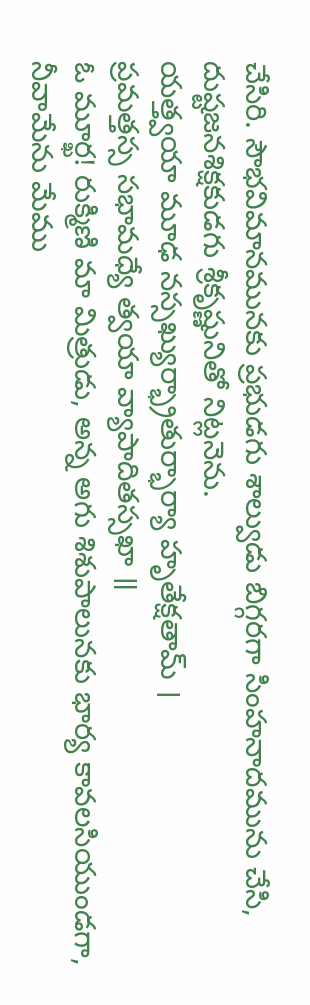చేసిరి. సౌభవిమానమునకు ప్రభుడగు శాల్వుడు బిగ్గరగా సింహనాదమును చేసి, దుష్టజనశిక్షకుడగు శ్రీకృష్ణునితో నిట్లనెను.
యత్త్వయా మూఢ నస్సఖ్యుర్భ్రాతుర్భార్యా హృతేక్షతామ్ ।
ప్రమత్తస్స సభామధ్యే త్వయా వ్యాపాదితస్సఖా ॥
ఓ మూర్ఖ! రుక్మిణి మా మిత్రుడు, అన్న అగు శిశుపాలునకు భార్య కావలసియుండగా, నీవామేను మేము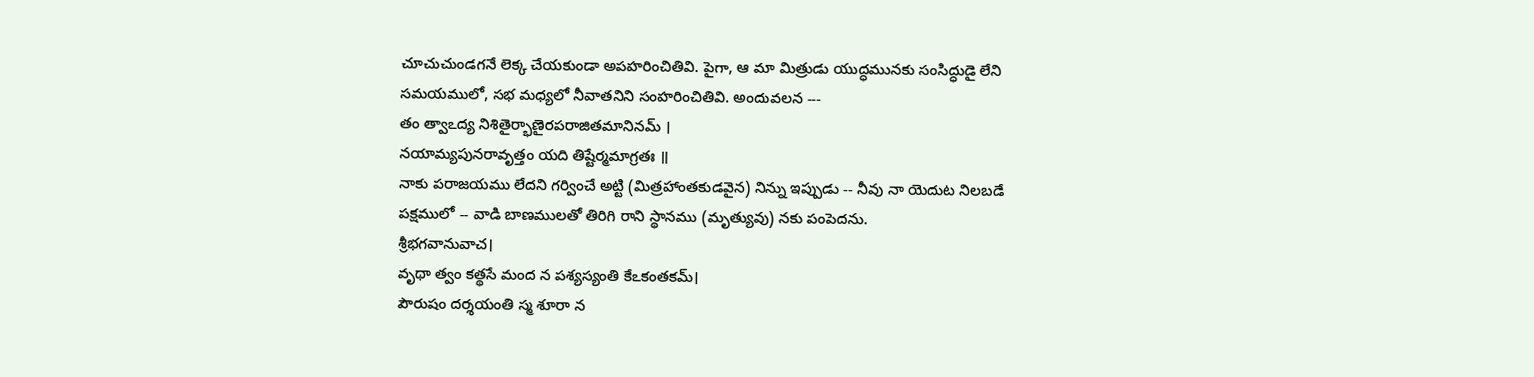చూచుచుండగనే లెక్క చేయకుండా అపహరించితివి. పైగా, ఆ మా మిత్రుడు యుద్ధమునకు సంసిద్ధుడై లేని సమయములో, సభ మధ్యలో నీవాతనిని సంహరించితివి. అందువలన ---
తం త్వాఽద్య నిశితైర్భాణైరపరాజితమానినమ్ ।
నయామ్యపునరావృత్తం యది తిష్టేర్మమాగ్రతః ॥
నాకు పరాజయము లేదని గర్వించే అట్టి (మిత్రహాంతకుడవైన) నిన్ను ఇప్పుడు -- నీవు నా యెదుట నిలబడే పక్షములో -- వాడి బాణములతో తిరిగి రాని స్థానము (మృత్యువు) నకు పంపెదను.
శ్రీభగవానువాచ।
వృథా త్వం కత్థసే మంద న పశ్యస్యంతి కేఽకంతకమ్।
పౌరుషం దర్శయంతి స్మ శూరా న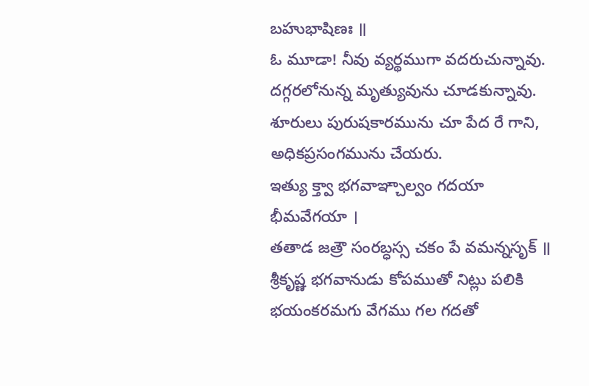బహుభాషిణః ॥
ఓ మూడా! నీవు వ్యర్థముగా వదరుచున్నావు. దగ్గరలోనున్న మృత్యువును చూడకున్నావు. శూరులు పురుషకారమును చూ పేద రే గాని, అధికప్రసంగమును చేయరు.
ఇత్యు క్త్వా భగవాఞ్చాల్వం గదయా భీమవేగయా ।
తతాడ జత్రౌ సంరబ్ధస్స చకం పే వమన్నసృక్ ॥
శ్రీకృష్ణ భగవానుడు కోపముతో నిట్లు పలికి భయంకరమగు వేగము గల గదతో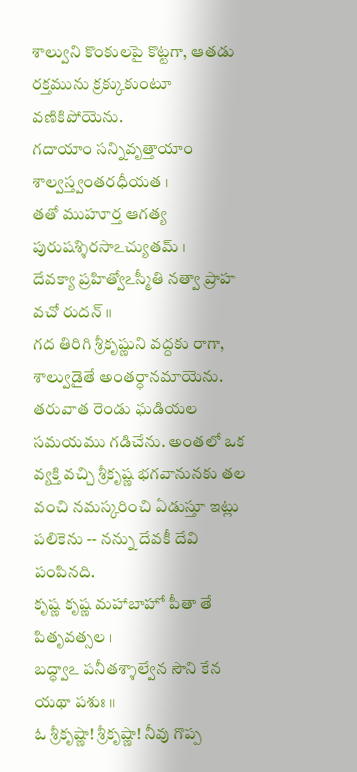శాల్వుని కొంకులపై కొట్టగా, ఆతడు రక్తమును క్రక్కుకుంటూ వణికిపోయెను.
గదాయాం సన్నివృత్తాయాం శాల్వస్త్వంతరధీయత ।
తతో ముహూర్త ఆగత్య పురుషశ్శిరసాఽచ్యుతమ్ ।
దేవక్యా ప్రహిత్వోఽస్మీతి నత్వా ప్రాహ వచో రుదన్ ॥
గద తిరిగి శ్రీకృష్ణుని వద్దకు రాగా, శాల్వుడైతే అంతర్ధానమాయెను. తరువాత రెండు ఘడియల సమయము గడిచేను. అంతలో ఒక వ్యక్తి వచ్చి శ్రీకృష్ణ భగవానునకు తల వంచి నమస్కరించి ఏడుస్తూ ఇట్లు పలికెను -- నన్ను దేవకీ దేవి పంపినది.
కృష్ణ కృష్ణ మహాబాహో పీతా తే పితృవత్సల ।
బద్ధ్వాఽ పనీతశ్శాల్వేన సౌని కేన యథా పశుః ॥
ఓ శ్రీకృష్ణా! శ్రీకృష్ణా! నీవు గొప్ప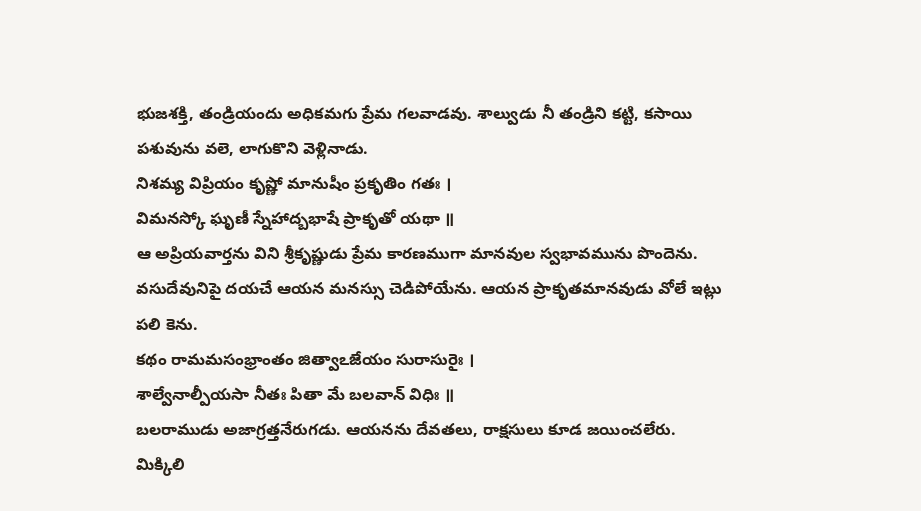భుజశక్తి, తండ్రియందు అధికమగు ప్రేమ గలవాడవు. శాల్వుడు నీ తండ్రిని కట్టి, కసాయి పశువును వలె, లాగుకొని వెళ్లినాడు.
నిశమ్య విప్రియం కృష్ణో మానుషీం ప్రకృతిం గతః ।
విమనస్కో ఘృణీ స్నేహాద్బభాషే ప్రాకృతో యథా ॥
ఆ అప్రియవార్తను విని శ్రీకృష్ణుడు ప్రేమ కారణముగా మానవుల స్వభావమును పొందెను. వసుదేవునిపై దయచే ఆయన మనస్సు చెడిపోయేను. ఆయన ప్రాకృతమానవుడు వోలే ఇట్లు పలి కెను.
కథం రామమసంభ్రాంతం జిత్వాఽజేయం సురాసురైః ।
శాల్వేనాల్పీయసా నీతః పితా మే బలవాన్ విధిః ॥
బలరాముడు అజాగ్రత్తనేరుగడు. ఆయనను దేవతలు, రాక్షసులు కూడ జయించలేరు. మిక్కిలి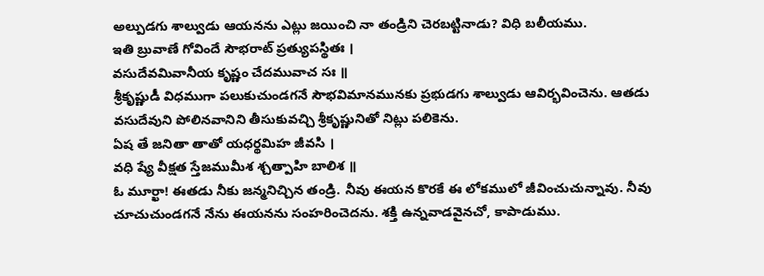అల్పుడగు శాల్వుడు ఆయనను ఎట్లు జయించి నా తండ్రిని చెరబట్టినాడు? విధి బలీయము.
ఇతి బ్రువాణే గోవిందే సౌభరాట్ ప్రత్యుపస్థితః ।
వసుదేవమివానీయ కృష్ణం చేదమువాచ సః ॥
శ్రీకృష్ణుడీ విధముగా పలుకుచుండగనే సౌభవిమానమునకు ప్రభుడగు శాల్వుడు ఆవిర్భవించెను. ఆతడు వసుదేవుని పోలినవానిని తీసుకువచ్చి శ్రీకృష్ణునితో నిట్లు పలికెను.
ఏష తే జనితా తాతో యధర్థమిహ జీవసి ।
వధి ష్యే వీక్షత స్తేజముమీశ శ్చత్పాహి బాలిశ ॥
ఓ మూర్ఖా! ఈతడు నీకు జన్మనిచ్చిన తండ్రి. నీవు ఈయన కొరకే ఈ లోకములో జీవించుచున్నావు. నీవు చూచుచుండగనే నేను ఈయనను సంహరించెదను. శక్తి ఉన్నవాడవైనచో, కాపాడుము.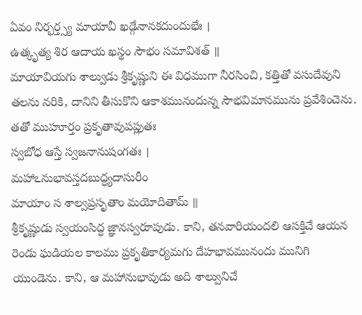ఏవం నిర్భర్త్స్య మాయావీ ఖడ్గేనానకదుందుభేః ।
ఉత్కృత్య శిర ఆదాయ ఖస్థం సౌభం సమావిశత్ ॥
మాయావియగు శాల్వుడు శ్రీకృష్ణుని ఈ విధముగా నీరసించి, కత్తితో వసుదేవుని తలను నరికి, దానిని తీసుకొని ఆకాశమునందున్న సౌభవిమానమును ప్రవేశించెను.
తతో ముహూర్తం ప్రకృతావుపప్లుతః
స్వబోధ ఆస్తే స్వజనానుషంగతః ।
మహాఽనుభావస్తదబుద్ధ్యదాసురీం
మాయాం స శాల్వప్రసృతాం మయోదితామ్ ॥
శ్రీకృష్ణుడు స్వయంసిద్ధ జ్ఞానస్వరూపుడు. కాని, తనవారియందలి ఆసక్తిచే ఆయన రెండు ఘడియల కాలము ప్రకృతికార్యమగు దేహభావమునందు మునిగి యుండెను. కాని, ఆ మహానుభావుడు అది శాల్వునిచే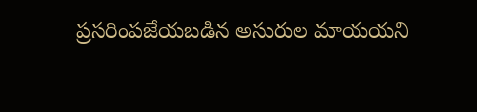ప్రసరింపజేయబడిన అసురుల మాయయని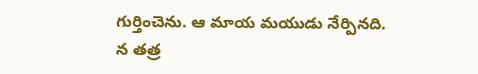గుర్తించెను. ఆ మాయ మయుడు నేర్పినది.
న తత్ర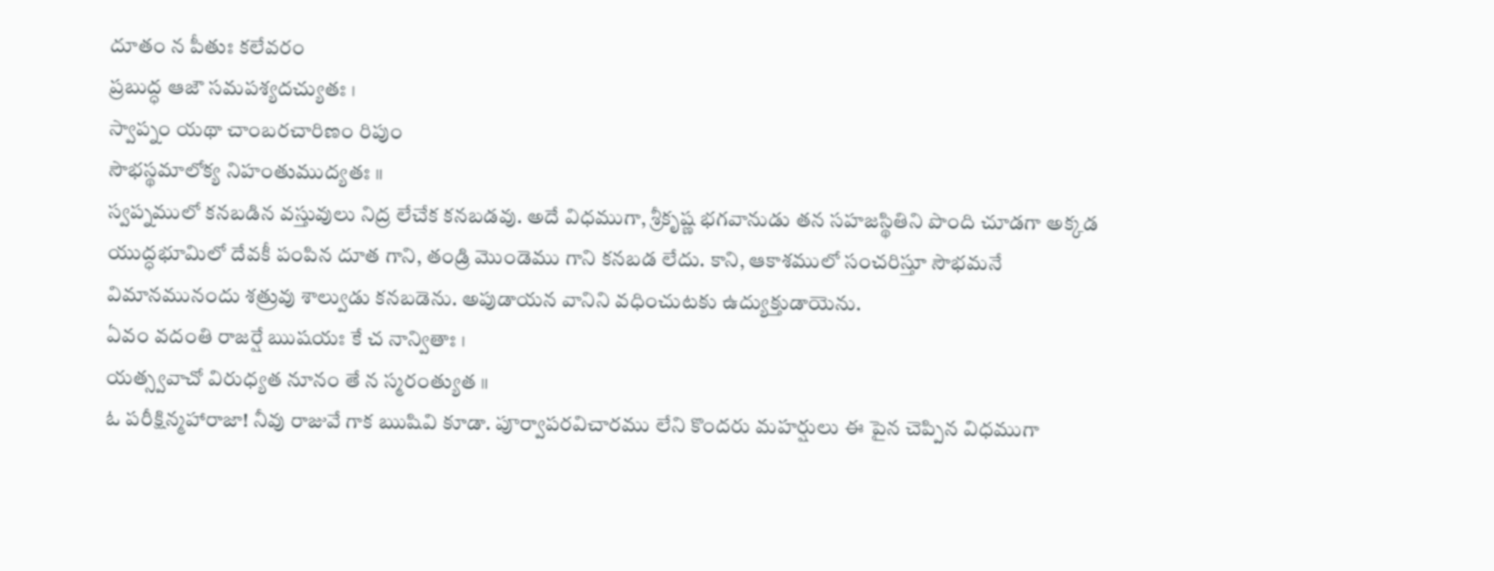దూతం న పీతుః కలేవరం
ప్రబుద్ధ ఆజౌ సమపశ్యదచ్యుతః ।
స్వాప్నం యథా చాంబరచారిణం రిపుం
సౌభస్థమాలోక్య నిహంతుముద్యతః ॥
స్వప్నములో కనబడిన వస్తువులు నిద్ర లేచేక కనబడవు. అదే విధముగా, శ్రీకృష్ణ భగవానుడు తన సహజస్థితిని పొంది చూడగా అక్కడ యుద్ధభూమిలో దేవకీ పంపిన దూత గాని, తండ్రి మొండెము గాని కనబడ లేదు. కాని, ఆకాశములో సంచరిస్తూ సౌభమనే విమానమునందు శత్రువు శాల్వుడు కనబడెను. అపుడాయన వానిని వధించుటకు ఉద్యుక్తుడాయెను.
ఏవం వదంతి రాజర్షే ఋషయః కే చ నాన్వితాః ।
యత్స్వవాచో విరుధ్యత నూనం తే న స్మరంత్యుత ॥
ఓ పరీక్షిన్మహారాజా! నీవు రాజువే గాక ఋషివి కూడా. పూర్వాపరవిచారము లేని కొందరు మహర్షులు ఈ పైన చెప్పిన విధముగా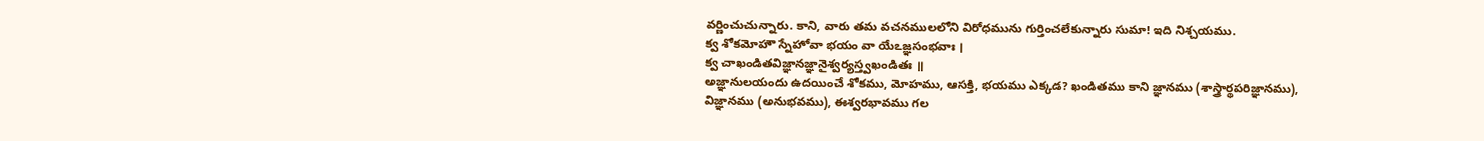వర్ణించుచున్నారు. కాని, వారు తమ వచనములలోని విరోధమును గుర్తించలేకున్నారు సుమా! ఇది నిశ్చయము.
క్వ శోకమోహౌ స్నేహోవా భయం వా యేఽజ్ఞసంభవాః ।
క్వ చాఖండితవిజ్ఞానజ్ఞానైశ్వర్యస్త్వఖండితః ॥
అజ్ఞానులయందు ఉదయించే శోకము, మోహము, ఆసక్తి, భయము ఎక్కడ? ఖండితము కాని జ్ఞానము (శాస్త్రార్థపరిజ్ఞానము), విజ్ఞానము (అనుభవము), ఈశ్వరభావము గల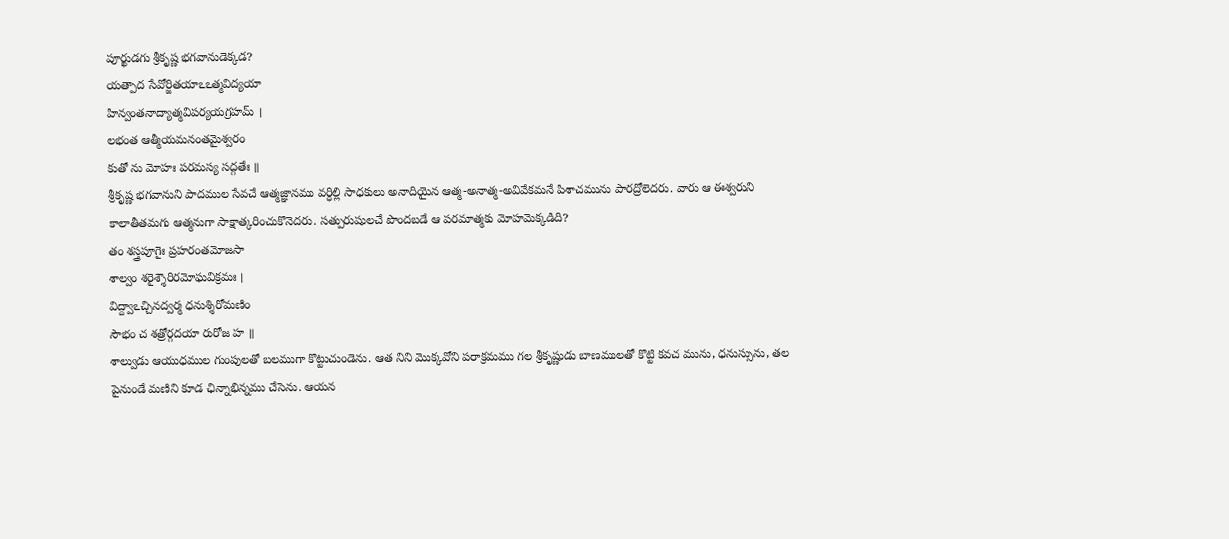పూర్ఖుడగు శ్రీకృష్ణ భగవానుడెక్కడ?
యత్పాద సేవోర్జితయాఽఽత్మవిద్యయా
హిన్వంతనాద్యాత్మవిపర్యయగ్రహమ్ ।
లభంత ఆత్మీయమనంతమైశ్వరం
కుతో ను మోహః పరమస్య సద్గతేః ॥
శ్రీకృష్ణ భగవానుని పాదముల సేవచే ఆత్మజ్ఞానము వర్ధిల్లి సాధకులు అనాదియైన ఆత్మ-అనాత్మ-అవివేకమనే పిశాచమును పారద్రోలెదరు. వారు ఆ ఈశ్వరుని కాలాతీతమగు ఆత్మనుగా సాక్షాత్కరించుకొనెదరు. సత్పురుషులచే పొందబడే ఆ పరమాత్మకు మోహమెక్కడిది?
తం శస్త్రపూగైః ప్రహరంతమోజసా
శాల్వం శరైశ్శౌరిరమోఘవిక్రమః ।
విద్ద్వాఽచ్చినద్వర్మ ధనుశ్శిరోమణిం
సౌభం చ శత్రోర్గదయా రురోజ హ ॥
శాల్వుడు ఆయుధముల గుంపులతో బలముగా కొట్టుచుండెను. ఆత నిని మొక్కవోని పరాక్రమము గల శ్రీకృష్ణుడు బాణములతో కొట్టి కవచ మును, ధనుస్సును, తల పైనుండే మణిని కూడ ఛిన్నాభిన్నము చేసెను. ఆయన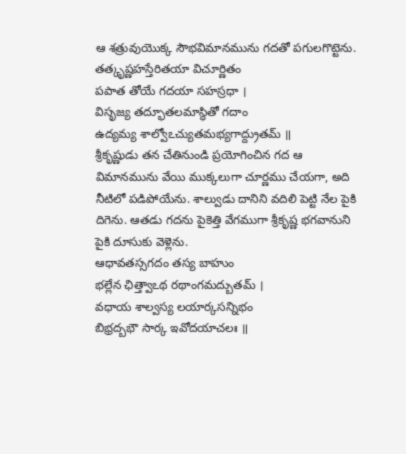ఆ శత్రువుయొక్క సౌభవిమానమును గదతో పగులగొట్టెను.
తత్కృష్ణహస్తేరితయా విచూర్ణితం
పపాత తోయే గదయా సహస్రధా ।
విసృజ్య తద్భూతలమాస్థితో గదాం
ఉద్యమ్య శాల్వోఽచ్యుతమభ్యగాద్ద్రుతమ్ ॥
శ్రీకృష్ణుడు తన చేతినుండి ప్రయోగించిన గద ఆ విమానమును వేయి ముక్కలుగా చూర్ణము చేయగా, అది నీటిలో పడిపోయేను. శాల్వుడు దానిని వదిలి పెట్టి నేల పైకి దిగెను. ఆతడు గదను పైకెత్తి వేగముగా శ్రీకృష్ణ భగవానుని పైకి దూసుకు వెళ్లెను.
ఆధావతస్సగదం తస్య బాహుం
భల్లేన ఛిత్త్వాఽథ రథాంగమద్బుతమ్ ।
వధాయ శాల్వస్య లయార్కసన్నిభం
బిభ్రద్బభౌ సార్క ఇవోదయాచలః ॥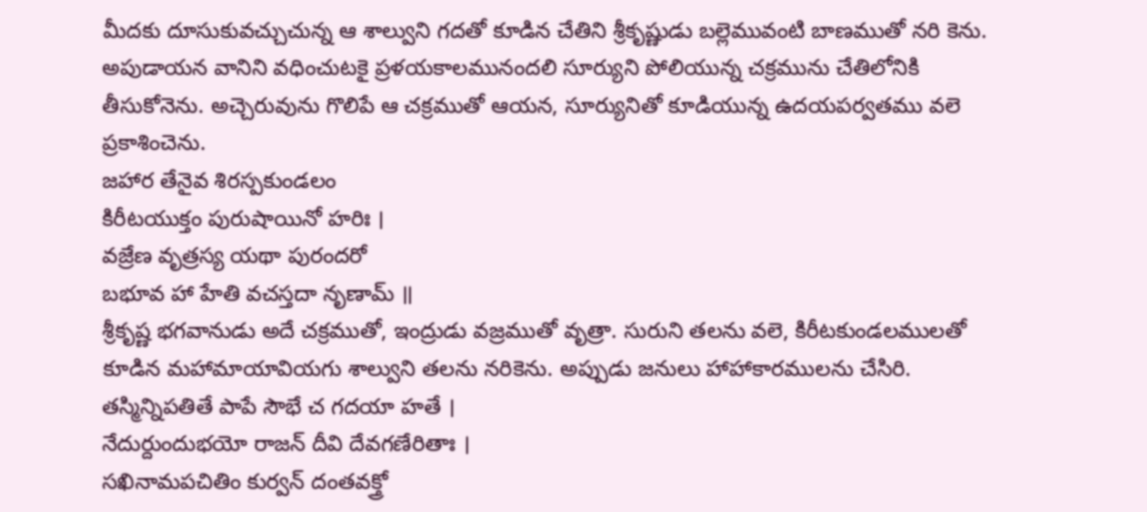మీదకు దూసుకువచ్చుచున్న ఆ శాల్వుని గదతో కూడిన చేతిని శ్రీకృష్ణుడు బల్లెమువంటి బాణముతో నరి కెను. అపుడాయన వానిని వధించుటకై ప్రళయకాలమునందలి సూర్యుని పోలియున్న చక్రమును చేతిలోనికి తీసుకోనెను. అచ్చెరువును గొలిపే ఆ చక్రముతో ఆయన, సూర్యునితో కూడియున్న ఉదయపర్వతము వలె ప్రకాశించెను.
జహార తేనైవ శిరస్పకుండలం
కిరీటయుక్తం పురుషాయినో హరిః ।
వజ్రేణ వృత్రస్య యథా పురందరో
బభూవ హా హేతి వచస్తదా నృణామ్ ॥
శ్రీకృష్ణ భగవానుడు అదే చక్రముతో, ఇంద్రుడు వజ్రముతో వృత్రా. సురుని తలను వలె, కిరీటకుండలములతో కూడిన మహామాయావియగు శాల్వుని తలను నరికెను. అప్పుడు జనులు హాహాకారములను చేసిరి.
తస్మిన్నిపతితే పాపే సౌభే చ గదయా హతే ।
నేదుర్దుందుభయో రాజన్ దీవి దేవగణేరితాః ।
సఖినామపచితిం కుర్వన్ దంతవక్త్రో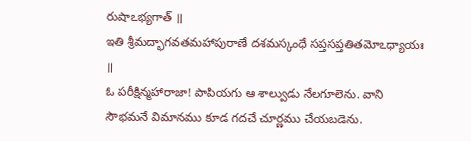రుషాఽభ్యగాత్ ॥
ఇతి శ్రీమద్భాగవతమహాపురాణే దశమస్కంధే సప్తసప్తతితమోఽధ్యాయః ॥
ఓ పరీక్షిన్మహారాజా! పాపియగు ఆ శాల్వుడు నేలగూలెను. వాని సౌభమనే విమానము కూడ గదచే చూర్ణము చేయబడెను.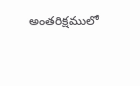అంతరిక్షములో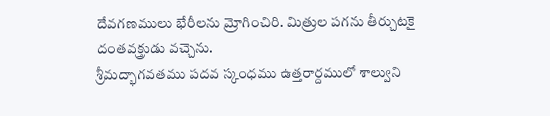దేవగణములు భేరీలను మ్రోగించిరి. మిత్రుల పగను తీర్చుటకై దంతవక్త్రుడు వచ్చెను.
శ్రీమద్భాగవతము పదవ స్కంధము ఉత్తరార్దములో శాల్వుని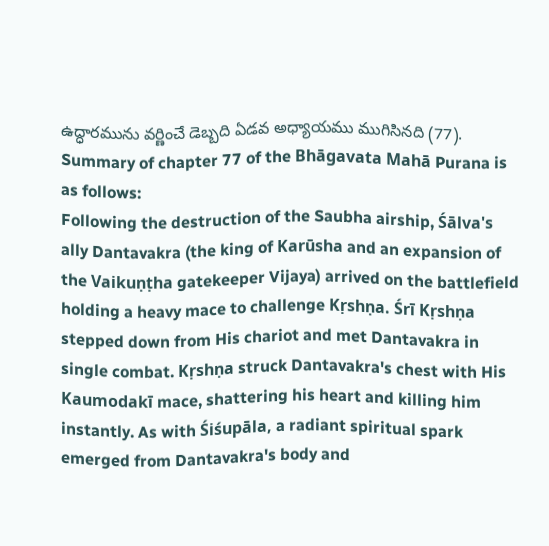ఉద్ధారమును వర్ణించే డెబ్బది ఏడవ అధ్యాయము ముగిసినది (77).
Summary of chapter 77 of the Bhāgavata Mahā Purana is as follows:
Following the destruction of the Saubha airship, Śālva's ally Dantavakra (the king of Karūsha and an expansion of the Vaikuṇṭha gatekeeper Vijaya) arrived on the battlefield holding a heavy mace to challenge Kṛshṇa. Śrī Kṛshṇa stepped down from His chariot and met Dantavakra in single combat. Kṛshṇa struck Dantavakra's chest with His Kaumodakī mace, shattering his heart and killing him instantly. As with Śiśupāla, a radiant spiritual spark emerged from Dantavakra's body and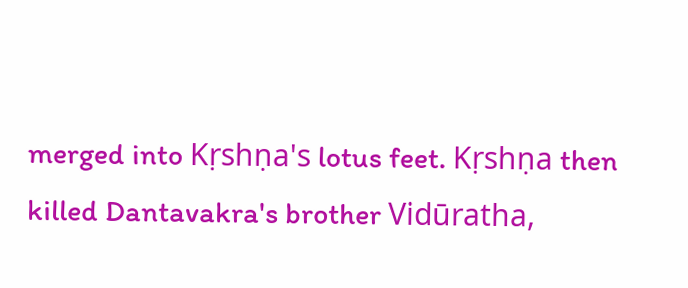merged into Kṛshṇa's lotus feet. Kṛshṇa then killed Dantavakra's brother Vidūratha,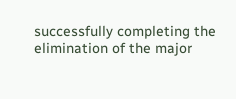successfully completing the elimination of the major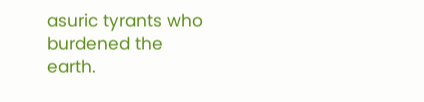asuric tyrants who burdened the earth.